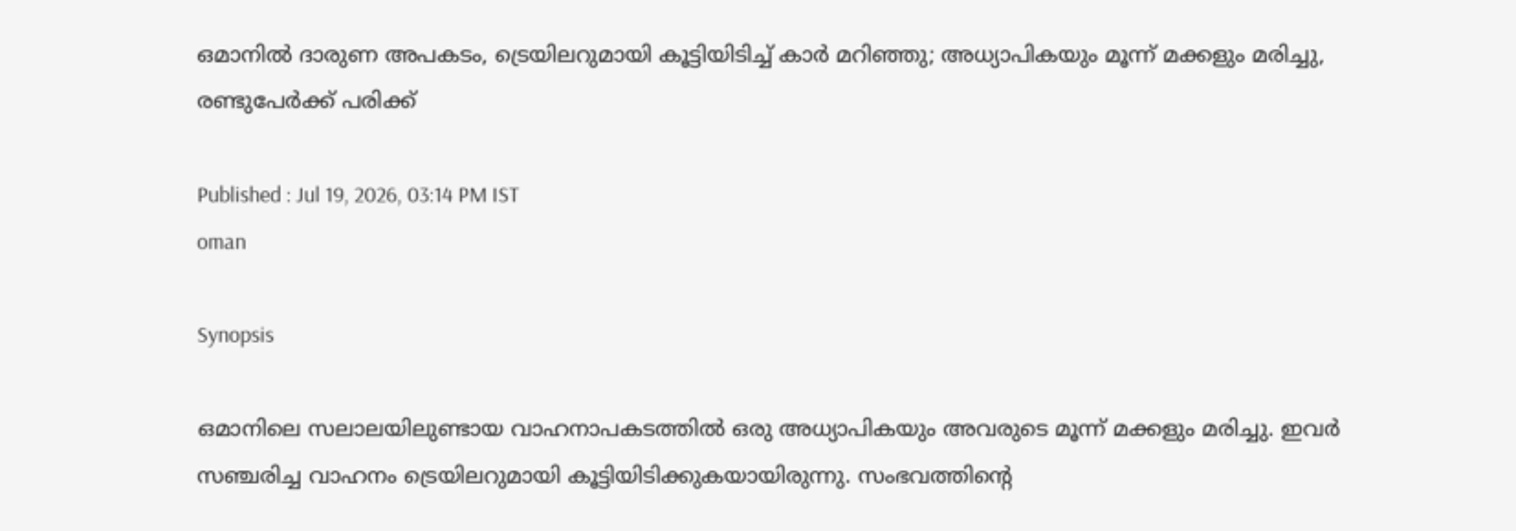ഒമാനിൽ ദാരുണ അപകടം, ട്രെയിലറുമായി കൂട്ടിയിടിച്ച് കാർ മറിഞ്ഞു; അധ്യാപികയും മൂന്ന് മക്കളും മരിച്ചു, രണ്ടുപേർക്ക് പരിക്ക്

Published : Jul 19, 2026, 03:14 PM IST
oman

Synopsis

ഒമാനിലെ സലാലയിലുണ്ടായ വാഹനാപകടത്തിൽ ഒരു അധ്യാപികയും അവരുടെ മൂന്ന് മക്കളും മരിച്ചു. ഇവർ സഞ്ചരിച്ച വാഹനം ട്രെയിലറുമായി കൂട്ടിയിടിക്കുകയായിരുന്നു. സംഭവത്തിന്റെ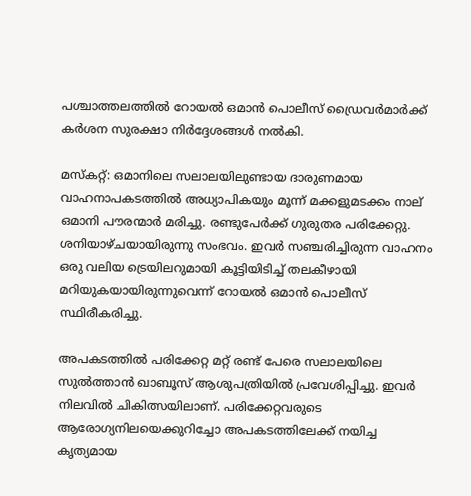പശ്ചാത്തലത്തിൽ റോയൽ ഒമാൻ പൊലീസ് ഡ്രൈവർമാർക്ക് കർശന സുരക്ഷാ നിർദ്ദേശങ്ങൾ നൽകി.

മസ്കറ്റ്: ഒമാനിലെ സലാലയിലുണ്ടായ ദാരുണമായ വാഹനാപകടത്തിൽ അധ്യാപികയും മൂന്ന് മക്കളുമടക്കം നാല് ഒമാനി പൗരന്മാർ മരിച്ചു. രണ്ടുപേർക്ക് ഗുരുതര പരിക്കേറ്റു. ശനിയാഴ്ചയായിരുന്നു സംഭവം. ഇവർ സഞ്ചരിച്ചിരുന്ന വാഹനം ഒരു വലിയ ട്രെയിലറുമായി കൂട്ടിയിടിച്ച് തലകീഴായി മറിയുകയായിരുന്നുവെന്ന് റോയൽ ഒമാൻ പൊലീസ് സ്ഥിരീകരിച്ചു.

അപകടത്തിൽ പരിക്കേറ്റ മറ്റ് രണ്ട് പേരെ സലാലയിലെ സുൽത്താൻ ഖാബൂസ് ആശുപത്രിയിൽ പ്രവേശിപ്പിച്ചു. ഇവർ നിലവിൽ ചികിത്സയിലാണ്. പരിക്കേറ്റവരുടെ ആരോഗ്യനിലയെക്കുറിച്ചോ അപകടത്തിലേക്ക് നയിച്ച കൃത്യമായ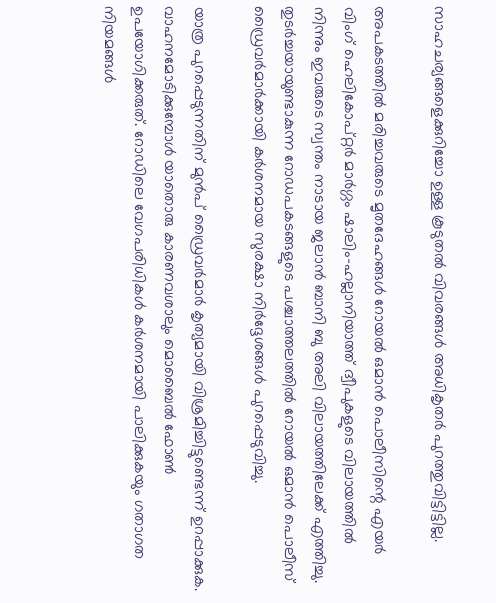സാഹചര്യങ്ങളെക്കുറിച്ചോ ഉള്ള കൂടുതൽ വിവരങ്ങൾ അധികൃതർ പുറത്തുവിട്ടിട്ടില്ല.

അപകടത്തിൽ മരിച്ചവരുടെ മൃതദേഹങ്ങൾ റോയൽ ഒമാൻ പൊലീസിന്റെ എയർ വിംഗ് ഹെലികോപ്റ്റർ മാർഗ്ഗം ഷാലിം-ഹല്ലാനിയാത്ത് ദ്വീപുകളുടെ വിലായത്തിൽ നിന്നും ഇവരുടെ സ്വന്തം നാടായ ജലാൻ ബാനി ബു അലി വിലായത്തിലേക്ക് എത്തിച്ചു. തുടർച്ചയായുണ്ടാകുന്ന റോഡപകടങ്ങളുടെ പശ്ചാത്തലത്തിൽ റോയൽ ഒമാൻ പൊലീസ് ഡ്രൈവർമാർക്കായി കർശനമായ സുരക്ഷാ നിർദ്ദേശങ്ങൾ പുറപ്പെടുവിച്ചു.

യാത്ര പുറപ്പെടുന്നതിന് മുൻപ് ഡ്രൈവർമാർ കൃത്യമായി വിശ്രമിച്ചിട്ടുണ്ടെന്ന് ഉറപ്പാക്കുക. വാഹനമോടിക്കുമ്പോൾ യാതൊരു കാരണവശാലും മൊബൈൽ ഫോൺ ഉപയോഗിക്കരുത്. റോഡിലെ വേഗപരിധികൾ കർശനമായി പാലിക്കുകയും ഗതാഗത നിയമങ്ങൾ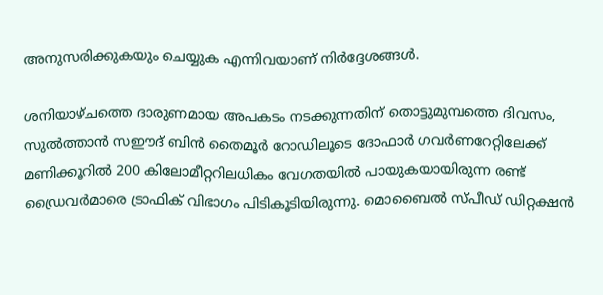അനുസരിക്കുകയും ചെയ്യുക എന്നിവയാണ് നിർദ്ദേശങ്ങൾ.

ശനിയാഴ്ചത്തെ ദാരുണമായ അപകടം നടക്കുന്നതിന് തൊട്ടുമുമ്പത്തെ ദിവസം, സുൽത്താൻ സഈദ് ബിൻ തൈമൂർ റോഡിലൂടെ ദോഫാർ ഗവർണറേറ്റിലേക്ക് മണിക്കൂറിൽ 200 കിലോമീറ്ററിലധികം വേഗതയിൽ പായുകയായിരുന്ന രണ്ട് ഡ്രൈവർമാരെ ട്രാഫിക് വിഭാഗം പിടികൂടിയിരുന്നു. മൊബൈൽ സ്പീഡ് ഡിറ്റക്ഷൻ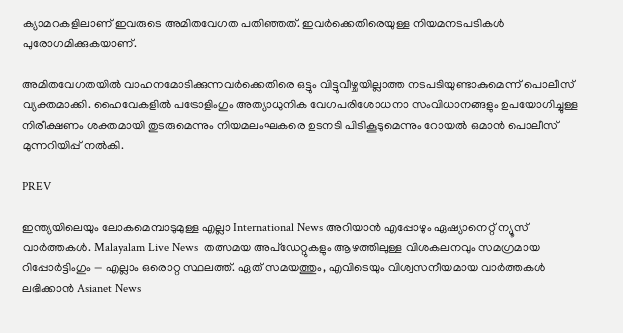ക്യാമറകളിലാണ് ഇവരുടെ അമിതവേഗത പതിഞ്ഞത്. ഇവർക്കെതിരെയുള്ള നിയമനടപടികൾ പുരോഗമിക്കുകയാണ്.

അമിതവേഗതയിൽ വാഹനമോടിക്കുന്നവർക്കെതിരെ ഒട്ടും വിട്ടുവീഴ്ചയില്ലാത്ത നടപടിയുണ്ടാകുമെന്ന് പൊലീസ് വ്യക്തമാക്കി. ഹൈവേകളിൽ പട്രോളിംഗും അത്യാധുനിക വേഗപരിശോധനാ സംവിധാനങ്ങളും ഉപയോഗിച്ചുള്ള നിരീക്ഷണം ശക്തമായി തുടരുമെന്നും നിയമലംഘകരെ ഉടനടി പിടികൂടുമെന്നും റോയൽ ഒമാൻ പൊലീസ് മുന്നറിയിപ്പ് നൽകി.

PREV

ഇന്ത്യയിലെയും ലോകമെമ്പാടുമുള്ള എല്ലാ International News അറിയാൻ എപ്പോഴും ഏഷ്യാനെറ്റ് ന്യൂസ് വാർത്തകൾ. Malayalam Live News  തത്സമയ അപ്‌ഡേറ്റുകളും ആഴത്തിലുള്ള വിശകലനവും സമഗ്രമായ റിപ്പോർട്ടിംഗും — എല്ലാം ഒരൊറ്റ സ്ഥലത്ത്. ഏത് സമയത്തും, എവിടെയും വിശ്വസനീയമായ വാർത്തകൾ ലഭിക്കാൻ Asianet News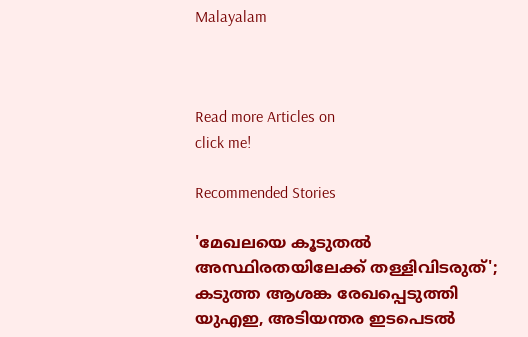Malayalam



Read more Articles on
click me!

Recommended Stories

'മേഖലയെ കൂടുതൽ അസ്ഥിരതയിലേക്ക് തള്ളിവിടരുത്'; കടുത്ത ആശങ്ക രേഖപ്പെടുത്തി യുഎഇ, അടിയന്തര ഇടപെടൽ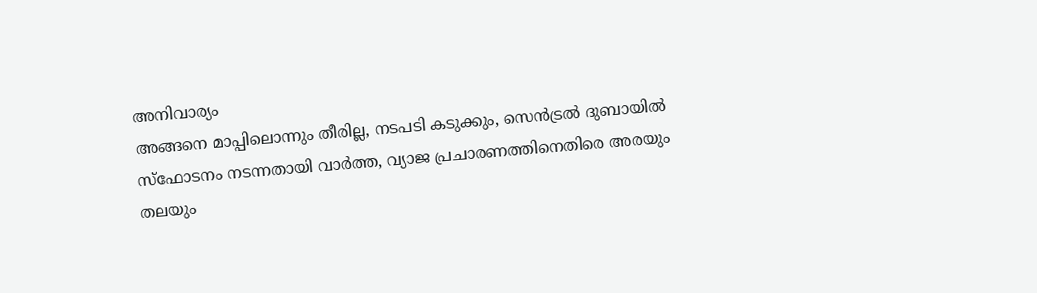അനിവാര്യം
അങ്ങനെ മാപ്പിലൊന്നും തീരില്ല, നടപടി കടുക്കും, സെൻട്രൽ ദുബായിൽ സ്ഫോടനം നടന്നതായി വാർത്ത, വ്യാജ പ്രചാരണത്തിനെതിരെ അരയും തലയും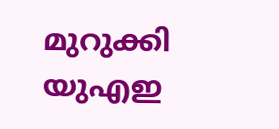മുറുക്കി യുഎഇ